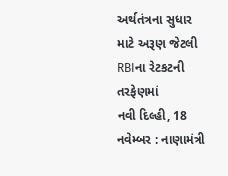અર્થતંત્રના સુધાર માટે અરૂણ જેટલી RBIના રેટકટની તરફેણમાં
નવી દિલ્હી, 18 નવેમ્બર : નાણામંત્રી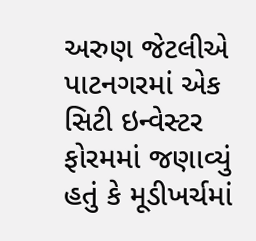અરુણ જેટલીએ પાટનગરમાં એક સિટી ઇન્વેસ્ટર ફોરમમાં જણાવ્યું હતું કે મૂડીખર્ચમાં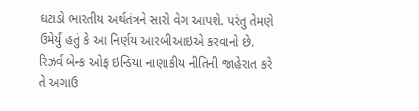ઘટાડો ભારતીય અર્થતંત્રને સારો વેગ આપશે. પરંતુ તેમણે ઉમેર્યું હતું કે આ નિર્ણય આરબીઆઇએ કરવાનો છે.
રિઝર્વ બેન્ક ઓફ ઇન્ડિયા નાણાકીય નીતિની જાહેરાત કરે તે અગાઉ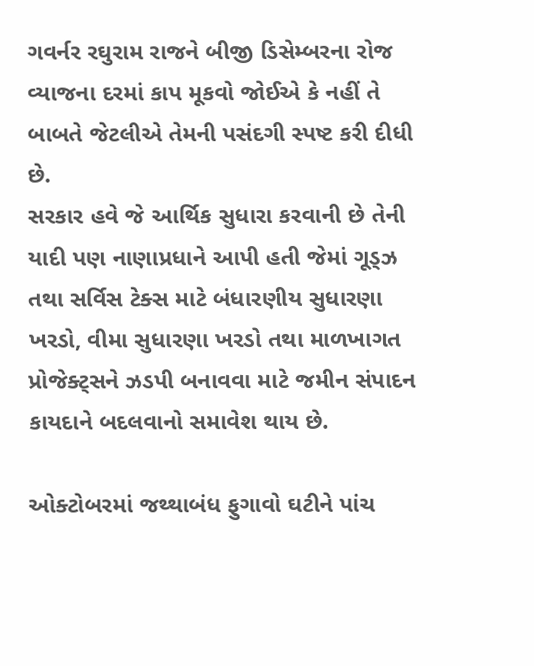ગવર્નર રઘુરામ રાજને બીજી ડિસેમ્બરના રોજ વ્યાજના દરમાં કાપ મૂકવો જોઈએ કે નહીં તે બાબતે જેટલીએ તેમની પસંદગી સ્પષ્ટ કરી દીધી છે.
સરકાર હવે જે આર્થિક સુધારા કરવાની છે તેની યાદી પણ નાણાપ્રધાને આપી હતી જેમાં ગૂડ્ઝ તથા સર્વિસ ટેક્સ માટે બંધારણીય સુધારણા ખરડો, વીમા સુધારણા ખરડો તથા માળખાગત પ્રોજેક્ટ્સને ઝડપી બનાવવા માટે જમીન સંપાદન કાયદાને બદલવાનો સમાવેશ થાય છે.

ઓક્ટોબરમાં જથ્થાબંધ ફુગાવો ઘટીને પાંચ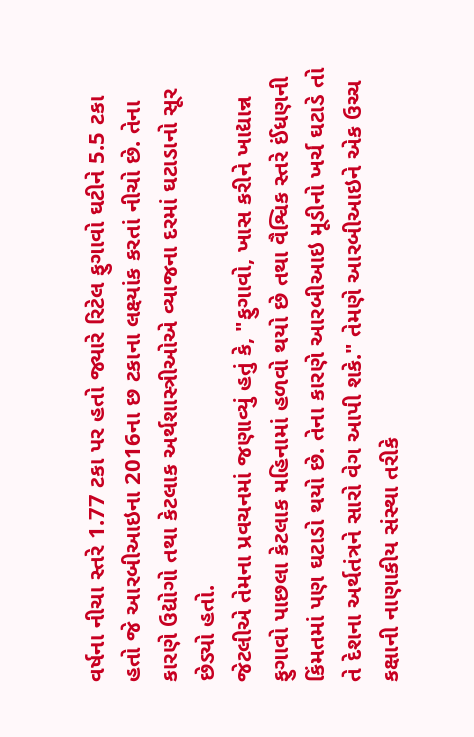વર્ષના નીચા સ્તરે 1.77 ટકા પર હતો જ્યારે રિટેલ ફુગાવો ઘટીને 5.5 ટકા હતો જે આરબીઆઇના 2016ના છ ટકાના લક્ષ્યાંક કરતાં નીચો છે. તેના કારણે ઉદ્યોગો તથા કેટલાક અર્થશાસ્ત્રીઓએ વ્યાજના દરમાં ઘટાડાનો સૂર છેડ્યો હતો.
જેટલીએ તેમના પ્રવચનમાં જણાવ્યું હતું કે, "ફુગાવો, ખાસ કરીને ખાદ્યાન્ન ફુગાવો પાછલા કેટલાક મહિનામાં હળવો થયો છે તથા વૈશ્વિક સ્તરે ઈંધણની કિંમતમાં પણ ઘટાડો થયો છે. તેના કારણે આરબીઆઇ મૂડીનો ખર્ચ ઘટાડે તો તે દેશના અર્થતંત્રને સારો વેગ આપી શકે." તેમણે આરબીઆઇને એક ઉચ્ચ કક્ષાની નાણાકીય સંસ્થા તરીકે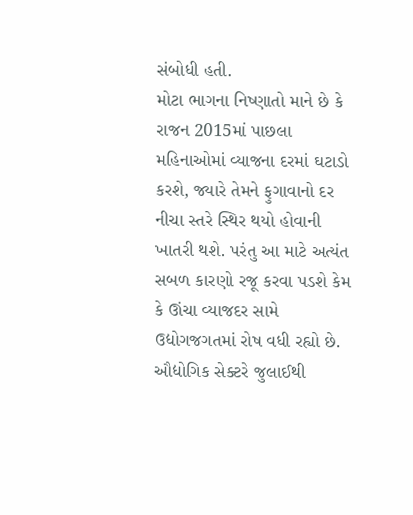સંબોધી હતી.
મોટા ભાગના નિષ્ણાતો માને છે કે રાજન 2015માં પાછલા મહિનાઓમાં વ્યાજના દરમાં ઘટાડો કરશે, જ્યારે તેમને ફુગાવાનો દર નીચા સ્તરે સ્થિર થયો હોવાની ખાતરી થશે. પરંતુ આ માટે અત્યંત સબળ કારણો રજૂ કરવા પડશે કેમ કે ઊંચા વ્યાજદર સામે ઉદ્યોગજગતમાં રોષ વધી રહ્યો છે. ઔદ્યોગિક સેક્ટરે જુલાઈથી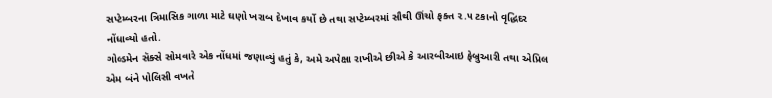સપ્ટેમ્બરના ત્રિમાસિક ગાળા માટે ઘણો ખરાબ દેખાવ કર્યો છે તથા સપ્ટેમ્બરમાં સૌથી ઊંચો ફક્ત ૨.૫ ટકાનો વૃદ્ધિદર નોંધાવ્યો હતો.
ગોલ્ડમેન સૅક્સે સોમવારે એક નોંધમાં જણાવ્યું હતું કે, અમે અપેક્ષા રાખીએ છીએ કે આરબીઆઇ ફેબ્રુઆરી તથા એપ્રિલ એમ બંને પોલિસી વખતે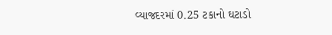વ્યાજદરમાં 0.25 ટકાનો ઘટાડો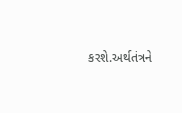કરશે.અર્થતંત્રને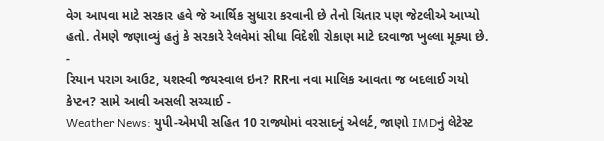વેગ આપવા માટે સરકાર હવે જે આર્થિક સુધારા કરવાની છે તેનો ચિતાર પણ જેટલીએ આપ્યો હતો. તેમણે જણાવ્યું હતું કે સરકારે રેલવેમાં સીધા વિદેશી રોકાણ માટે દરવાજા ખુલ્લા મૂક્યા છે.
-
રિયાન પરાગ આઉટ, યશસ્વી જયસ્વાલ ઇન? RRના નવા માલિક આવતા જ બદલાઈ ગયો કેપ્ટન? સામે આવી અસલી સચ્ચાઈ -
Weather News: યુપી-એમપી સહિત 10 રાજ્યોમાં વરસાદનું એલર્ટ, જાણો IMDનું લેટેસ્ટ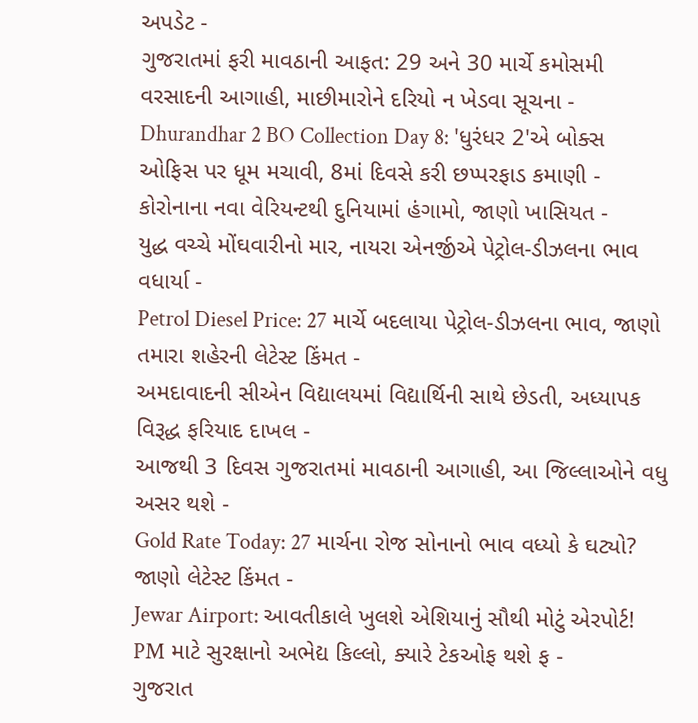અપડેટ -
ગુજરાતમાં ફરી માવઠાની આફત: 29 અને 30 માર્ચે કમોસમી વરસાદની આગાહી, માછીમારોને દરિયો ન ખેડવા સૂચના -
Dhurandhar 2 BO Collection Day 8: 'ધુરંધર 2'એ બોક્સ ઓફિસ પર ધૂમ મચાવી, 8માં દિવસે કરી છપ્પરફાડ કમાણી -
કોરોનાના નવા વેરિયન્ટથી દુનિયામાં હંગામો, જાણો ખાસિયત -
યુદ્ધ વચ્ચે મોંઘવારીનો માર, નાયરા એનર્જીએ પેટ્રોલ-ડીઝલના ભાવ વધાર્યા -
Petrol Diesel Price: 27 માર્ચે બદલાયા પેટ્રોલ-ડીઝલના ભાવ, જાણો તમારા શહેરની લેટેસ્ટ કિંમત -
અમદાવાદની સીએન વિદ્યાલયમાં વિદ્યાર્થિની સાથે છેડતી, અધ્યાપક વિરૂદ્ધ ફરિયાદ દાખલ -
આજથી 3 દિવસ ગુજરાતમાં માવઠાની આગાહી, આ જિલ્લાઓને વધુ અસર થશે -
Gold Rate Today: 27 માર્ચના રોજ સોનાનો ભાવ વધ્યો કે ઘટ્યો? જાણો લેટેસ્ટ કિંમત -
Jewar Airport: આવતીકાલે ખુલશે એશિયાનું સૌથી મોટું એરપોર્ટ! PM માટે સુરક્ષાનો અભેદ્ય કિલ્લો, ક્યારે ટેકઓફ થશે ફ -
ગુજરાત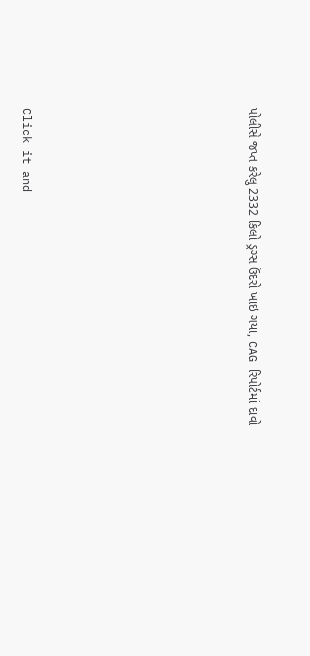પોલીસે જપ્ત કરેલુ 2332 કિલો ડ્રગ્સ ઉંદરો ખાઇ ગયા, CAG રિપોર્ટમાં દાવો








Click it and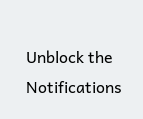Unblock the Notifications